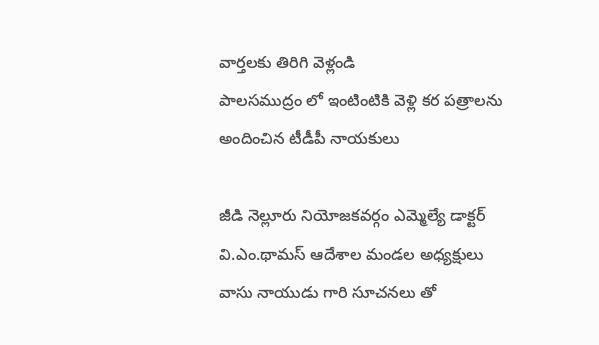వార్తలకు తిరిగి వెళ్లండి
పాలసముద్రం లో ఇంటింటికి వెళ్లి కర పత్రాలను అందించిన టీడీపీ నాయకులు

జీడి నెల్లూరు నియోజకవర్గం ఎమ్మెల్యే డాక్టర్ వి.ఎం.థామస్ ఆదేశాల మండల అధ్యక్షులు వాసు నాయుడు గారి సూచనలు తో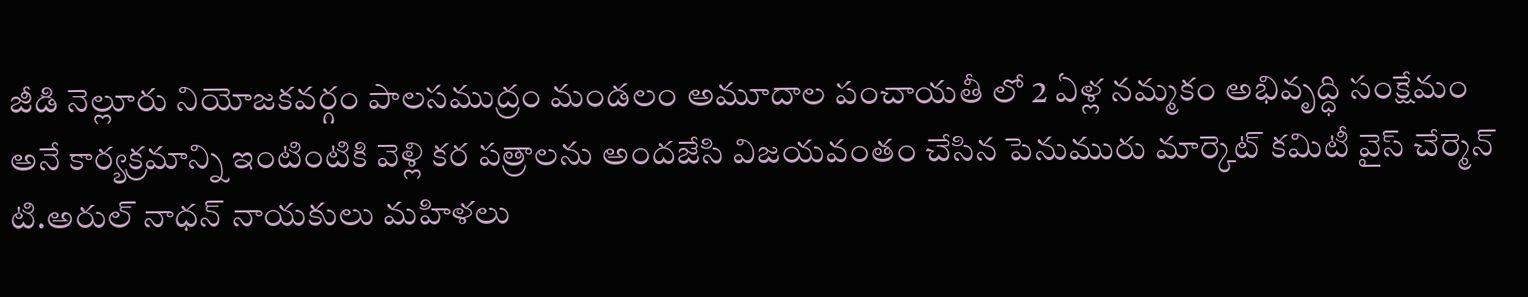జీడి నెల్లూరు నియోజకవర్గం పాలసముద్రం మండలం అమూదాల పంచాయతీ లో 2 ఏళ్ల నమ్మకం అభివృద్ధి సంక్షేమం అనే కార్యక్రమాన్ని ఇంటింటికి వెళ్లి కర పత్రాలను అందజేసి విజయవంతం చేసిన పెనుమురు మార్కెట్ కమిటీ వైస్ చేర్మెన్ టి.అరుల్ నాధన్ నాయకులు మహిళలు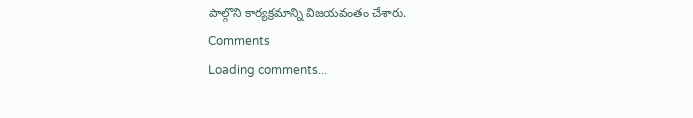పాల్గొని కార్యక్రమాన్ని విజయవంతం చేశారు.
Comments
Loading comments...